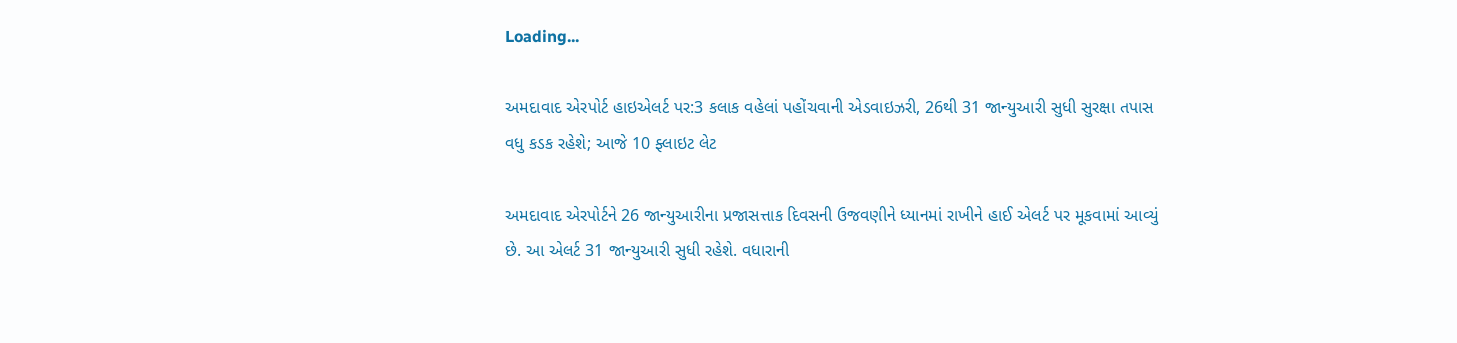Loading...

અમદાવાદ એરપોર્ટ હાઇએલર્ટ પર:3 કલાક વહેલાં પહોંચવાની એડવાઇઝરી, 26થી 31 જાન્યુઆરી સુધી સુરક્ષા તપાસ વધુ કડક રહેશે; આજે 10 ફ્લાઇટ લેટ

અમદાવાદ એરપોર્ટને 26 જાન્યુઆરીના પ્રજાસત્તાક દિવસની ઉજવણીને ધ્યાનમાં રાખીને હાઈ એલર્ટ પર મૂકવામાં આવ્યું છે. આ એલર્ટ 31 જાન્યુઆરી સુધી રહેશે. વધારાની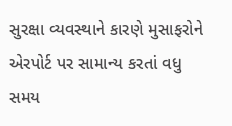સુરક્ષા વ્યવસ્થાને કારણે મુસાફરોને એરપોર્ટ પર સામાન્ય કરતાં વધુ સમય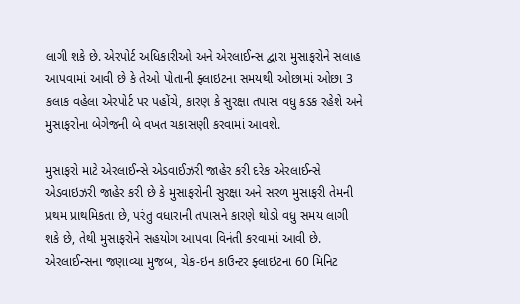લાગી શકે છે. એરપોર્ટ અધિકારીઓ અને એરલાઈન્સ દ્વારા મુસાફરોને સલાહ આપવામાં આવી છે કે તેઓ પોતાની ફ્લાઇટના સમયથી ઓછામાં ઓછા 3 કલાક વહેલા એરપોર્ટ પર પહોંચે, કારણ કે સુરક્ષા તપાસ વધુ કડક રહેશે અને મુસાફરોના બેગેજની બે વખત ચકાસણી કરવામાં આવશે.

મુસાફરો માટે એરલાઈન્સે એડવાઈઝરી જાહેર કરી દરેક એરલાઈન્સે એડવાઇઝરી જાહેર કરી છે કે મુસાફરોની સુરક્ષા અને સરળ મુસાફરી તેમની પ્રથમ પ્રાથમિકતા છે, પરંતુ વધારાની તપાસને કારણે થોડો વધુ સમય લાગી શકે છે, તેથી મુસાફરોને સહયોગ આપવા વિનંતી કરવામાં આવી છે. એરલાઈન્સના જણાવ્યા મુજબ, ચેક-ઇન કાઉન્ટર ફ્લાઇટના 60 મિનિટ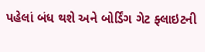પહેલાં બંધ થશે અને બોર્ડિંગ ગેટ ફ્લાઇટની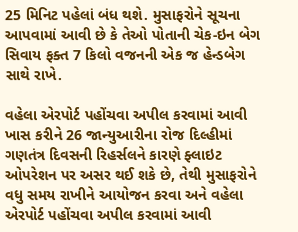25 મિનિટ પહેલાં બંધ થશે. મુસાફરોને સૂચના આપવામાં આવી છે કે તેઓ પોતાની ચેક-ઇન બેગ સિવાય ફક્ત 7 કિલો વજનની એક જ હેન્ડબેગ સાથે રાખે.

વહેલા એરપોર્ટ પહોંચવા અપીલ કરવામાં આવી ખાસ કરીને 26 જાન્યુઆરીના રોજ દિલ્હીમાં ગણતંત્ર દિવસની રિહર્સલને કારણે ફ્લાઇટ ઓપરેશન પર અસર થઈ શકે છે, તેથી મુસાફરોને વધુ સમય રાખીને આયોજન કરવા અને વહેલા એરપોર્ટ પહોંચવા અપીલ કરવામાં આવી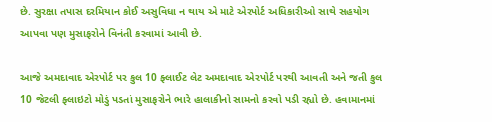છે. સુરક્ષા તપાસ દરમિયાન કોઈ અસુવિધા ન થાય એ માટે એરપોર્ટ અધિકારીઓ સાથે સહયોગ આપવા પણ મુસાફરોને વિનંતી કરવામાં આવી છે.

આજે અમદાવાદ એરપોર્ટ પર કુલ 10 ફ્લાઈટ લેટ અમદાવાદ એરપોર્ટ પરથી આવતી અને જતી કુલ 10 જેટલી ફ્લાઇટો મોડું પડતાં મુસાફરોને ભારે હાલાકીનો સામનો કરવો પડી રહ્યો છે. હવામાનમાં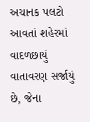અચાનક પલટો આવતાં શહેરમાં વાદળછાયું વાતાવરણ સર્જાયું છે, જેના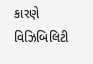કારણે વિઝિબિલિટી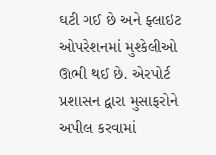ઘટી ગઈ છે અને ફ્લાઇટ ઓપરેશનમાં મુશ્કેલીઓ ઊભી થઈ છે. એરપોર્ટ પ્રશાસન દ્વારા મુસાફરોને અપીલ કરવામાં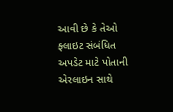આવી છે કે તેઓ ફ્લાઇટ સંબંધિત અપડેટ માટે પોતાની એરલાઇન સાથે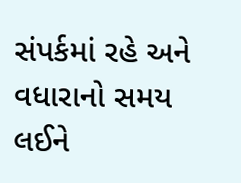સંપર્કમાં રહે અને વધારાનો સમય લઈને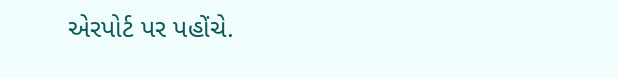એરપોર્ટ પર પહોંચે.